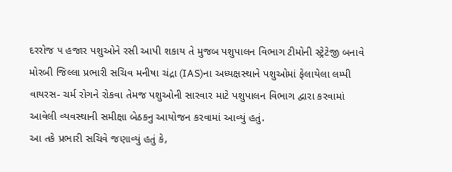દરરોજ ૫ હજાર પશુઓને રસી આપી શકાય તે મુજબ પશુપાલન વિભાગ ટીમોની સ્ટ્રેટેજી બનાવે
મોરબી જિલ્લા પ્રભારી સચિવ મનીષા ચંદ્રા (IAS)ના અધ્યક્ષસ્થાને પશુઓમાં ફેલાયેલા લમ્પી વાયરસ- ચર્મ રોગને રોકવા તેમજ પશુઓની સારવાર માટે પશુપાલન વિભાગ દ્વારા કરવામાં આવેલી વ્યવસ્થાની સમીક્ષા બેઠકનુ આયોજન કરવામાં આવ્યું હતું.
આ તકે પ્રભારી સચિવે જણાવ્યું હતું કે,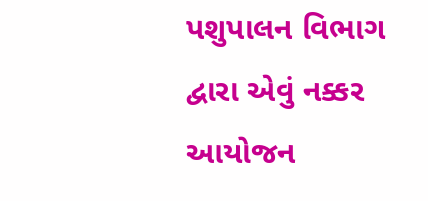પશુપાલન વિભાગ દ્વારા એવું નક્કર આયોજન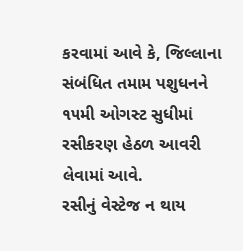કરવામાં આવે કે, જિલ્લાના સંબંધિત તમામ પશુધનને ૧૫મી ઓગસ્ટ સુધીમાં રસીકરણ હેઠળ આવરી લેવામાં આવે.
રસીનું વેસ્ટેજ ન થાય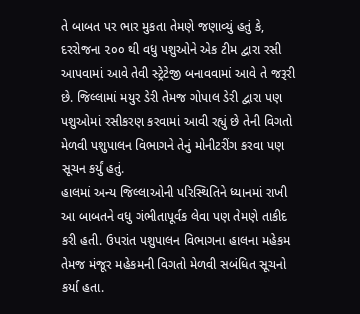તે બાબત પર ભાર મુકતા તેમણે જણાવ્યું હતું કે, દરરોજના ૨૦૦ થી વધુ પશુઓને એક ટીમ દ્વારા રસી આપવામાં આવે તેવી સ્ટ્રેટેજી બનાવવામાં આવે તે જરૂરી છે. જિલ્લામાં મયુર ડેરી તેમજ ગોપાલ ડેરી દ્વારા પણ પશુઓમાં રસીકરણ કરવામાં આવી રહ્યું છે તેની વિગતો મેળવી પશુપાલન વિભાગને તેનું મોનીટરીંગ કરવા પણ સૂચન કર્યું હતું.
હાલમાં અન્ય જિલ્લાઓની પરિસ્થિતિને ધ્યાનમાં રાખી આ બાબતને વધુ ગંભીતાપૂર્વક લેવા પણ તેમણે તાકીદ કરી હતી. ઉપરાંત પશુપાલન વિભાગના હાલના મહેકમ તેમજ મંજૂર મહેકમની વિગતો મેળવી સબંધિત સૂચનો કર્યા હતા.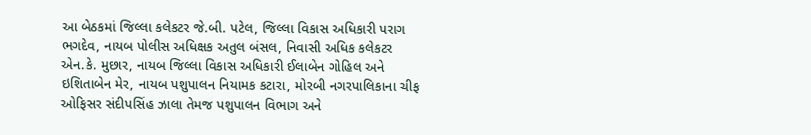આ બેઠકમાં જિલ્લા કલેકટર જે.બી. પટેલ, જિલ્લા વિકાસ અધિકારી પરાગ ભગદેવ, નાયબ પોલીસ અધિક્ષક અતુલ બંસલ, નિવાસી અધિક કલેકટર એન.કે. મુછાર, નાયબ જિલ્લા વિકાસ અધિકારી ઈલાબેન ગોહિલ અને ઇશિતાબેન મેર, નાયબ પશુપાલન નિયામક કટારા, મોરબી નગરપાલિકાના ચીફ ઓફિસર સંદીપસિંહ ઝાલા તેમજ પશુપાલન વિભાગ અને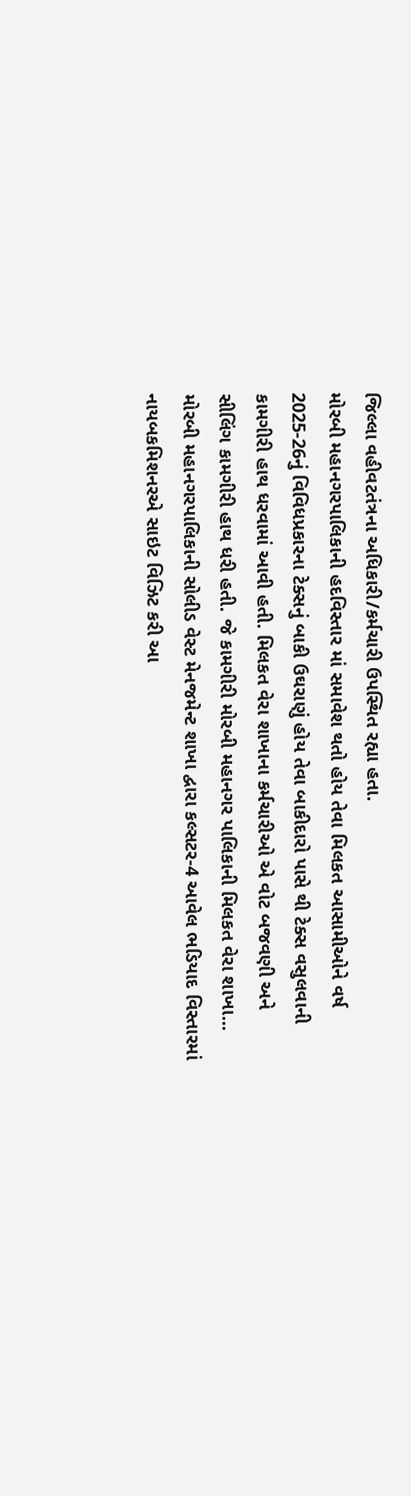જિલ્લા વહીવટતંત્રના અધિકારી/કર્મચારી ઉપસ્થિત રહ્યા હતા.
મોરબી મહાનગરપાલિકાની હદવિસ્તાર માં સમાવેશ થતો હોય તેવા મિલકત આસામીઓને વર્ષ 2025-26નું વિવિધપ્રકારના ટેક્સનું બાકી ઉઘરાણું હોય તેવા બાકીદારો પાસે થી ટેક્સ વસુલવાની કામગીરી હાથ ધરવામાં આવી હતી. મિલકત વેરા શાખાના કર્મચારીઓ એ વોટ બજવણી અને સીલિંગ કામગીરી હાથ ધરી હતી. જે કામગીરી મોરબી મહાનગર પાલિકાની મિલકત વેરા શાખા...
મોરબી મહાનગરપાલિકાની સોલીડ વેસ્ટ મેનજમેન્ટ શાખા દ્વારા કલ્સટર-4 આવેલ ભડિયાદ વિસ્તારમાં નાયબકમિશનરએ સાઇટ વિઝિટ કરી આ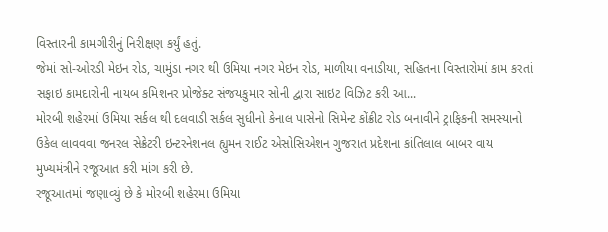વિસ્તારની કામગીરીનું નિરીક્ષણ કર્યું હતું.
જેમાં સો-ઓરડી મેઇન રોડ, ચામુંડા નગર થી ઉમિયા નગર મેઇન રોડ, માળીયા વનાડીયા, સહિતના વિસ્તારોમાં કામ કરતાં સફાઇ કામદારોની નાયબ કમિશનર પ્રોજેક્ટ સંજયકુમાર સોની દ્વારા સાઇટ વિઝિટ કરી આ...
મોરબી શહેરમાં ઉમિયા સર્કલ થી દલવાડી સર્કલ સુધીનો કેનાલ પાસેનો સિમેન્ટ કોંક્રીટ રોડ બનાવીને ટ્રાફિકની સમસ્યાનો ઉકેલ લાવવવા જનરલ સેક્રેટરી ઇન્ટરનેશનલ હ્યુમન રાઈટ એસોસિએશન ગુજરાત પ્રદેશના કાંતિલાલ બાબર વાય મુખ્યમંત્રીને રજૂઆત કરી માંગ કરી છે.
રજૂઆતમાં જણાવ્યું છે કે મોરબી શહેરમા ઉમિયા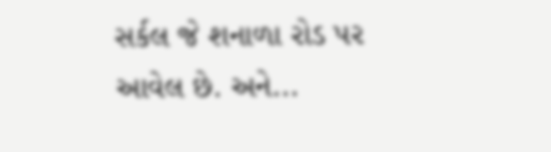સર્કલ જે શનાળા રોડ પર આવેલ છે. અને...